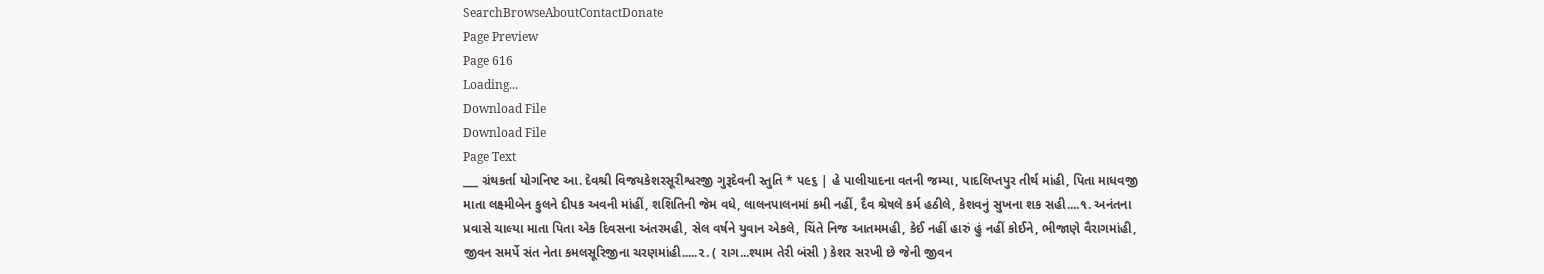SearchBrowseAboutContactDonate
Page Preview
Page 616
Loading...
Download File
Download File
Page Text
___ ગ્રંથકર્તા યોગનિષ્ટ આ. દેવશ્રી વિજયકેશરસૂરીશ્વરજી ગુરૂદેવની સ્તુતિ * પ૯૬ | હે પાલીયાદના વતની જમ્યા, પાદલિપ્તપુર તીર્થ માંહી, પિતા માધવજી માતા લક્ષ્મીબેન કુલને દીપક અવની માંહીં, શશિતિની જેમ વધે, લાલનપાલનમાં કમી નહીં, દૈવ શ્રેષલે કર્મ હઠીલે, કેશવનું સુખના શક સહી....૧. અનંતના પ્રવાસે ચાલ્યા માતા પિતા એક દિવસના અંતરમહી, સેલ વર્ષને યુવાન એકલે, ચિંતે નિજ આતમમહી, કેઈ નહીં હારું હું નહીં કોઈને, ભીજાણે વૈરાગમાંહી, જીવન સમર્પે સંત નેતા કમલસૂરિજીના ચરણમાંહી.....૨. ( રાગ...શ્યામ તેરી બંસી ) કેશર સરખી છે જેની જીવન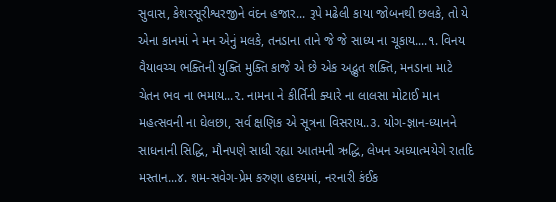સુવાસ, કેશરસૂરીશ્વરજીને વંદન હજાર... રૂપે મઢેલી કાયા જોબનથી છલકે, તો યે એના કાનમાં ને મન એનું મલકે, તનડાના તાને જે જે સાધ્ય ના ચૂકાય....૧. વિનય વૈયાવચ્ચ ભક્તિની યુક્તિ મુક્તિ કાજે એ છે એક અદ્ભુત શક્તિ, મનડાના માટે ચેતન ભવ ના ભમાય...૨. નામના ને કીર્તિની ક્યારે ના લાલસા મોટાઈ માન મહત્સવની ના ઘેલછા, સર્વ ક્ષણિક એ સૂત્રના વિસરાય..૩. યોગ-જ્ઞાન-ધ્યાનને સાધનાની સિદ્ધિ, મૌનપણે સાધી રહ્યા આતમની ઋદ્ધિ, લેખન અધ્યાત્મયેગે રાતદિ મસ્તાન...૪. શમ-સવેગ-પ્રેમ કરુણા હદયમાં, નરનારી કંઈક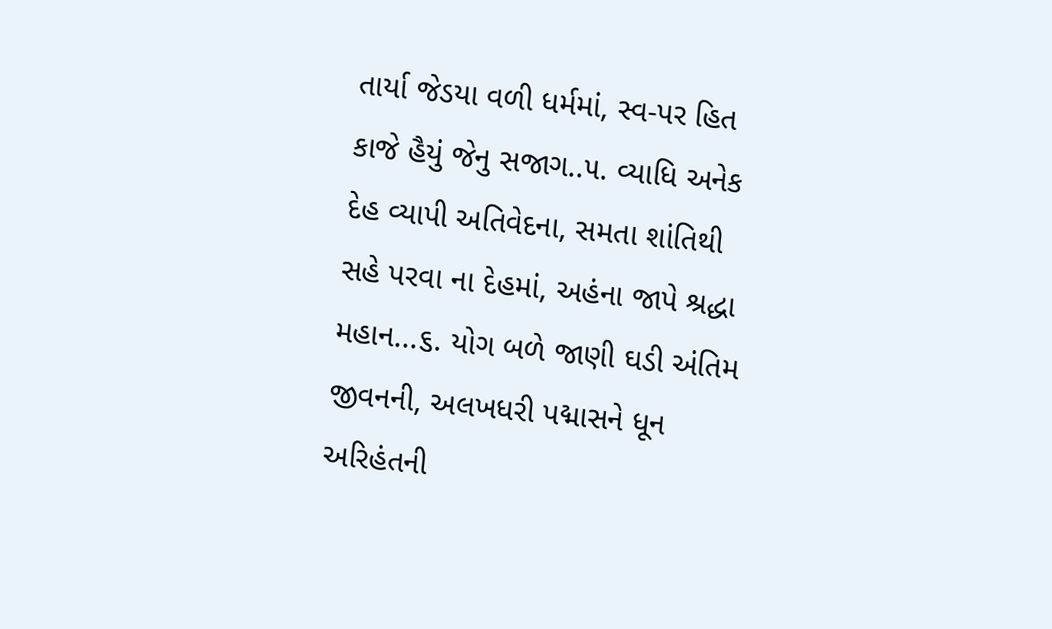તાર્યા જેડયા વળી ધર્મમાં, સ્વ-પર હિત કાજે હૈયું જેનુ સજાગ..૫. વ્યાધિ અનેક દેહ વ્યાપી અતિવેદના, સમતા શાંતિથી સહે પરવા ના દેહમાં, અહંના જાપે શ્રદ્ધા મહાન...૬. યોગ બળે જાણી ઘડી અંતિમ જીવનની, અલખધરી પદ્માસને ધૂન અરિહંતની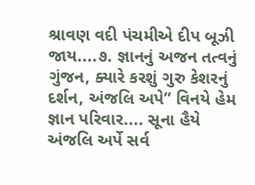શ્રાવણ વદી પંચમીએ દીપ બૂઝી જાય....૭. જ્ઞાનનું અજન તત્વનું ગુંજન, ક્યારે કરશું ગુરુ કેશરનું દર્શન, અંજલિ અપે” વિનયે હેમ જ્ઞાન પરિવાર.... સૂના હૈયે અંજલિ અર્પે સર્વ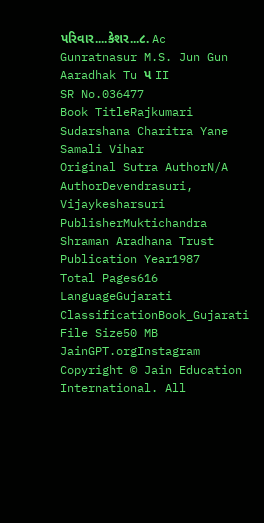પરિવાર....કેશર...૮. Ac Gunratnasur M.S. Jun Gun Aaradhak Tu પ II
SR No.036477
Book TitleRajkumari Sudarshana Charitra Yane Samali Vihar
Original Sutra AuthorN/A
AuthorDevendrasuri, Vijaykesharsuri
PublisherMuktichandra Shraman Aradhana Trust
Publication Year1987
Total Pages616
LanguageGujarati
ClassificationBook_Gujarati
File Size50 MB
JainGPT.orgInstagram
Copyright © Jain Education International. All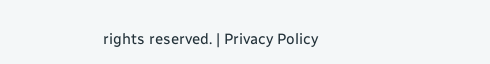rights reserved. | Privacy Policy